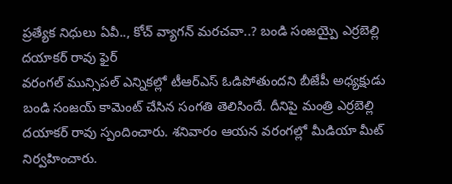ప్రత్యేక నిధులు ఏవీ.., కోచ్ వ్యాగన్ మరచవా..? బండి సంజయ్పై ఎర్రబెల్లి దయాకర్ రావు ఫైర్
వరంగల్ మున్సిపల్ ఎన్నికల్లో టీఆర్ఎస్ ఓడిపోతుందని బీజేపీ అధ్యక్షుడు బండి సంజయ్ కామెంట్ చేసిన సంగతి తెలిసిందే. దీనిపై మంత్రి ఎర్రబెల్లి దయాకర్ రావు స్పందించారు. శనివారం ఆయన వరంగల్లో మీడియా మీట్ నిర్వహించారు.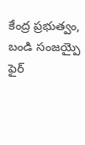కేంద్ర ప్రభుత్వం, బండి సంజయ్పై ఫైర్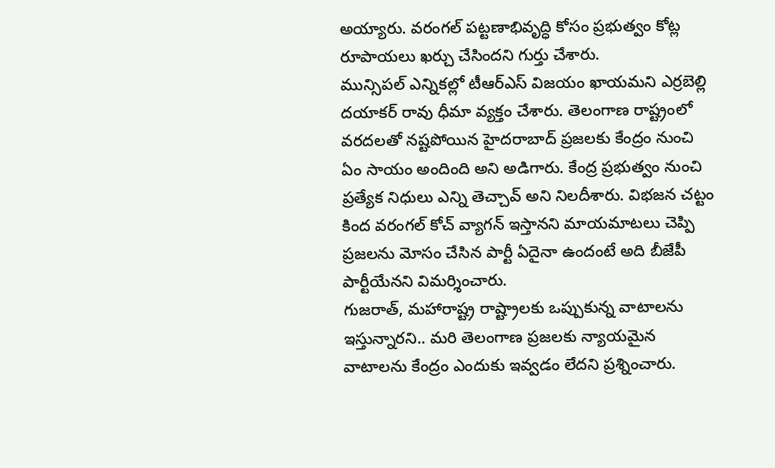అయ్యారు. వరంగల్ పట్టణాభివృద్ధి కోసం ప్రభుత్వం కోట్ల రూపాయలు ఖర్చు చేసిందని గుర్తు చేశారు.
మున్సిపల్ ఎన్నికల్లో టీఆర్ఎస్ విజయం ఖాయమని ఎర్రబెల్లి దయాకర్ రావు ధీమా వ్యక్తం చేశారు. తెలంగాణ రాష్ట్రంలో వరదలతో నష్టపోయిన హైదరాబాద్ ప్రజలకు కేంద్రం నుంచి ఏం సాయం అందింది అని అడిగారు. కేంద్ర ప్రభుత్వం నుంచి ప్రత్యేక నిధులు ఎన్ని తెచ్చావ్ అని నిలదీశారు. విభజన చట్టం కింద వరంగల్ కోచ్ వ్యాగన్ ఇస్తానని మాయమాటలు చెప్పి ప్రజలను మోసం చేసిన పార్టీ ఏదైనా ఉందంటే అది బీజేపీ పార్టీయేనని విమర్శించారు.
గుజరాత్, మహారాష్ట్ర రాష్ట్రాలకు ఒప్పుకున్న వాటాలను ఇస్తున్నారని.. మరి తెలంగాణ ప్రజలకు న్యాయమైన వాటాలను కేంద్రం ఎందుకు ఇవ్వడం లేదని ప్రశ్నించారు.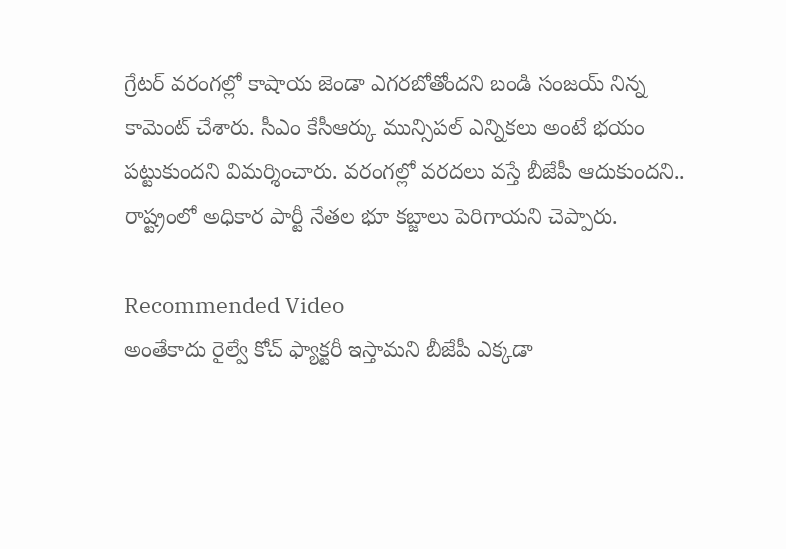గ్రేటర్ వరంగల్లో కాషాయ జెండా ఎగరబోతోందని బండి సంజయ్ నిన్న కామెంట్ చేశారు. సీఎం కేసీఆర్కు మున్సిపల్ ఎన్నికలు అంటే భయం పట్టుకుందని విమర్శించారు. వరంగల్లో వరదలు వస్తే బీజేపీ ఆదుకుందని.. రాష్ట్రంలో అధికార పార్టీ నేతల భూ కబ్జాలు పెరిగాయని చెప్పారు.

Recommended Video
అంతేకాదు రైల్వే కోచ్ ఫ్యాక్టరీ ఇస్తామని బీజేపీ ఎక్కడా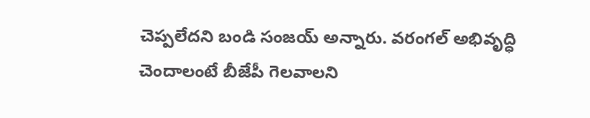చెప్పలేదని బండి సంజయ్ అన్నారు. వరంగల్ అభివృద్ధి చెందాలంటే బీజేపీ గెలవాలని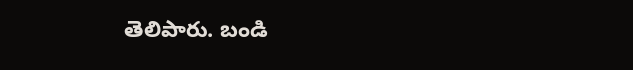తెలిపారు. బండి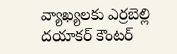వ్యాఖ్యలకు ఎర్రబెల్లి దయాకర్ కౌంటర్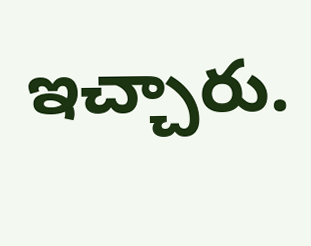ఇచ్చారు.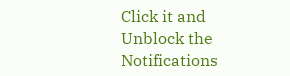Click it and Unblock the Notifications